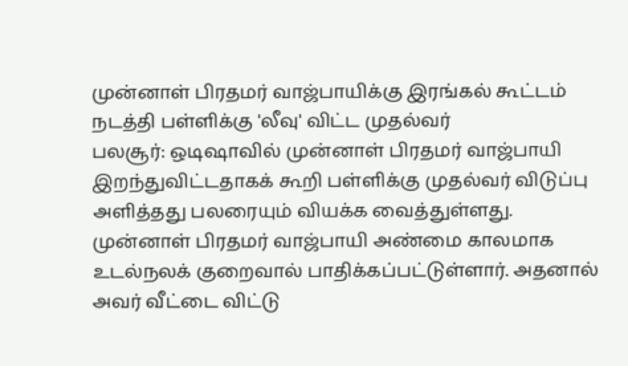முன்னாள் பிரதமர் வாஜ்பாயிக்கு இரங்கல் கூட்டம் நடத்தி பள்ளிக்கு 'லீவு' விட்ட முதல்வர்
பலசூர்: ஒடிஷாவில் முன்னாள் பிரதமர் வாஜ்பாயி இறந்துவிட்டதாகக் கூறி பள்ளிக்கு முதல்வர் விடுப்பு அளித்தது பலரையும் வியக்க வைத்துள்ளது.
முன்னாள் பிரதமர் வாஜ்பாயி அண்மை காலமாக உடல்நலக் குறைவால் பாதிக்கப்பட்டுள்ளார். அதனால் அவர் வீட்டை விட்டு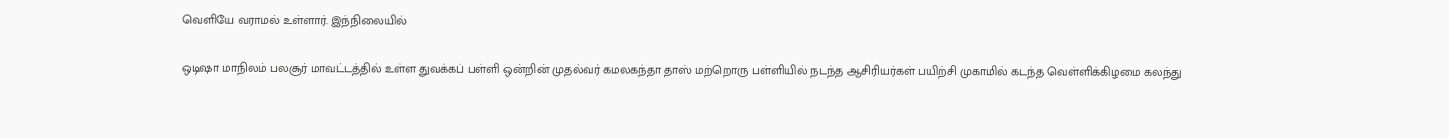வெளியே வராமல் உள்ளார். இந்நிலையில்

ஒடிஷா மாநிலம் பலசூர் மாவட்டத்தில் உள்ள துவக்கப் பள்ளி ஒன்றின் முதல்வர் கமலகந்தா தாஸ் மற்றொரு பள்ளியில் நடந்த ஆசிரியர்கள் பயிற்சி முகாமில் கடந்த வெள்ளிக்கிழமை கலந்து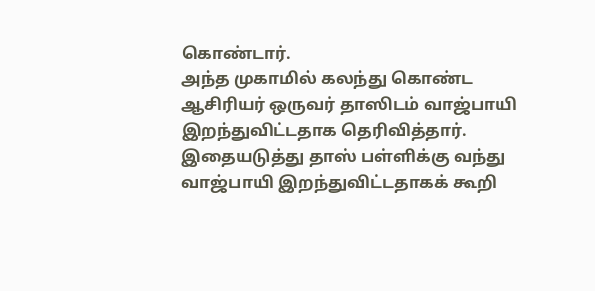கொண்டார்.
அந்த முகாமில் கலந்து கொண்ட ஆசிரியர் ஒருவர் தாஸிடம் வாஜ்பாயி இறந்துவிட்டதாக தெரிவித்தார். இதையடுத்து தாஸ் பள்ளிக்கு வந்து வாஜ்பாயி இறந்துவிட்டதாகக் கூறி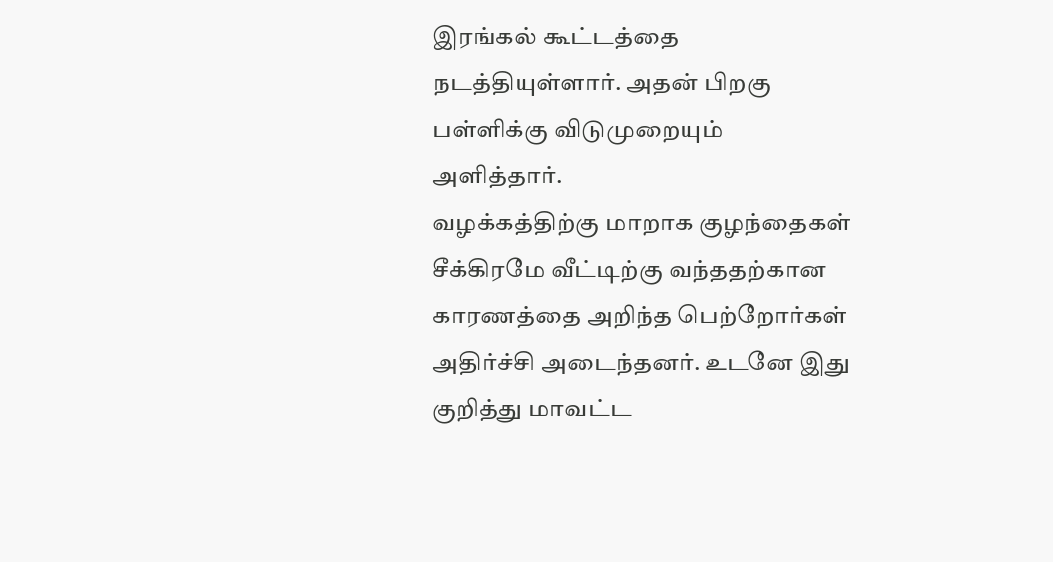இரங்கல் கூட்டத்தை நடத்தியுள்ளார். அதன் பிறகு பள்ளிக்கு விடுமுறையும் அளித்தார்.
வழக்கத்திற்கு மாறாக குழந்தைகள் சீக்கிரமே வீட்டிற்கு வந்ததற்கான காரணத்தை அறிந்த பெற்றோர்கள் அதிர்ச்சி அடைந்தனர். உடனே இது குறித்து மாவட்ட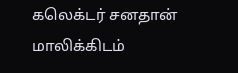கலெக்டர் சனதான் மாலிக்கிடம்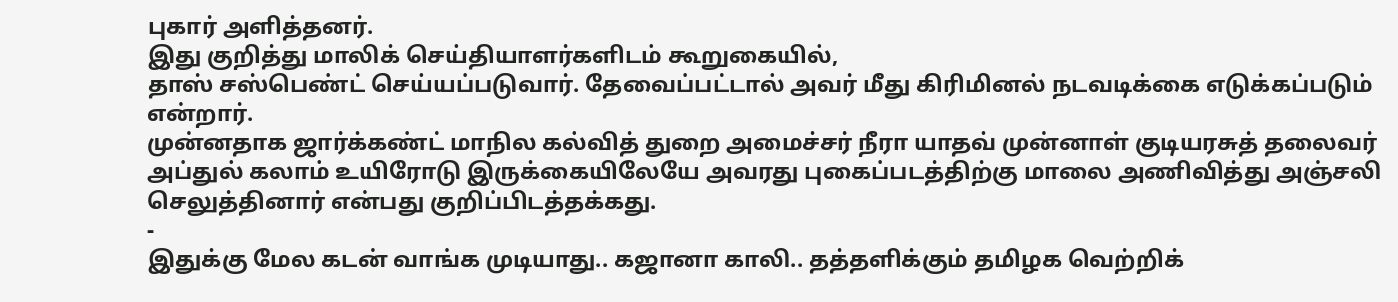புகார் அளித்தனர்.
இது குறித்து மாலிக் செய்தியாளர்களிடம் கூறுகையில்,
தாஸ் சஸ்பெண்ட் செய்யப்படுவார். தேவைப்பட்டால் அவர் மீது கிரிமினல் நடவடிக்கை எடுக்கப்படும் என்றார்.
முன்னதாக ஜார்க்கண்ட் மாநில கல்வித் துறை அமைச்சர் நீரா யாதவ் முன்னாள் குடியரசுத் தலைவர் அப்துல் கலாம் உயிரோடு இருக்கையிலேயே அவரது புகைப்படத்திற்கு மாலை அணிவித்து அஞ்சலி செலுத்தினார் என்பது குறிப்பிடத்தக்கது.
-
இதுக்கு மேல கடன் வாங்க முடியாது.. கஜானா காலி.. தத்தளிக்கும் தமிழக வெற்றிக்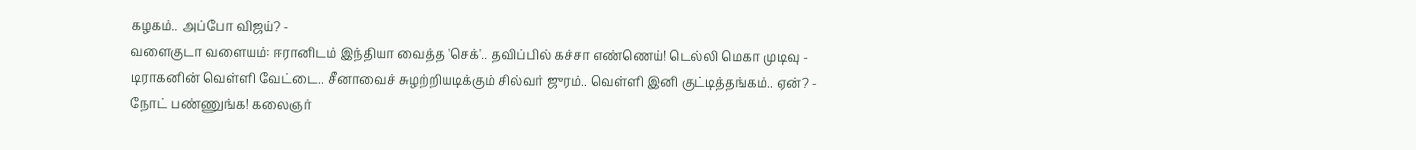கழகம்.. அப்போ விஜய்? -
வளைகுடா வளையம்: ஈரானிடம் இந்தியா வைத்த 'செக்'.. தவிப்பில் கச்சா எண்ணெய்! டெல்லி மெகா முடிவு -
டிராகனின் வெள்ளி வேட்டை.. சீனாவைச் சுழற்றியடிக்கும் சில்வர் ஜுரம்.. வெள்ளி இனி குட்டித்தங்கம்.. ஏன்? -
நோட் பண்ணுங்க! கலைஞர்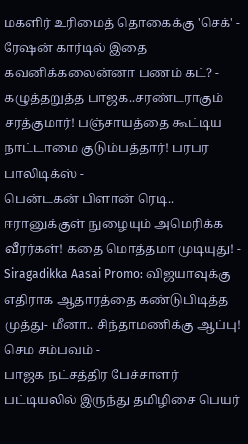மகளிர் உரிமைத் தொகைக்கு 'செக்' - ரேஷன் கார்டில் இதை கவனிக்கலைன்னா பணம் கட்? -
கழுத்தறுத்த பாஜக..சரண்டராகும் சரத்குமார்! பஞ்சாயத்தை கூட்டிய நாட்டாமை குடும்பத்தார்! பரபர பாலிடிக்ஸ் -
பென்டகன் பிளான் ரெடி.. ஈரானுக்குள் நுழையும் அமெரிக்க வீரர்கள்! கதை மொத்தமா முடியுது! -
Siragadikka Aasai Promo: விஜயாவுக்கு எதிராக ஆதாரத்தை கண்டுபிடித்த முத்து- மீனா.. சிந்தாமணிக்கு ஆப்பு! செம சம்பவம் -
பாஜக நட்சத்திர பேச்சாளர் பட்டியலில் இருந்து தமிழிசை பெயர்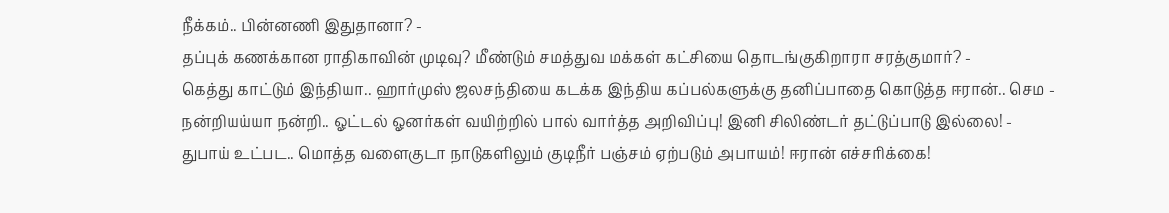நீக்கம்.. பின்னணி இதுதானா? -
தப்புக் கணக்கான ராதிகாவின் முடிவு? மீண்டும் சமத்துவ மக்கள் கட்சியை தொடங்குகிறாரா சரத்குமார்? -
கெத்து காட்டும் இந்தியா.. ஹார்முஸ் ஜலசந்தியை கடக்க இந்திய கப்பல்களுக்கு தனிப்பாதை கொடுத்த ஈரான்.. செம -
நன்றியய்யா நன்றி.. ஓட்டல் ஓனர்கள் வயிற்றில் பால் வார்த்த அறிவிப்பு! இனி சிலிண்டர் தட்டுப்பாடு இல்லை! -
துபாய் உட்பட.. மொத்த வளைகுடா நாடுகளிலும் குடிநீர் பஞ்சம் ஏற்படும் அபாயம்! ஈரான் எச்சரிக்கை!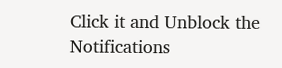Click it and Unblock the Notifications